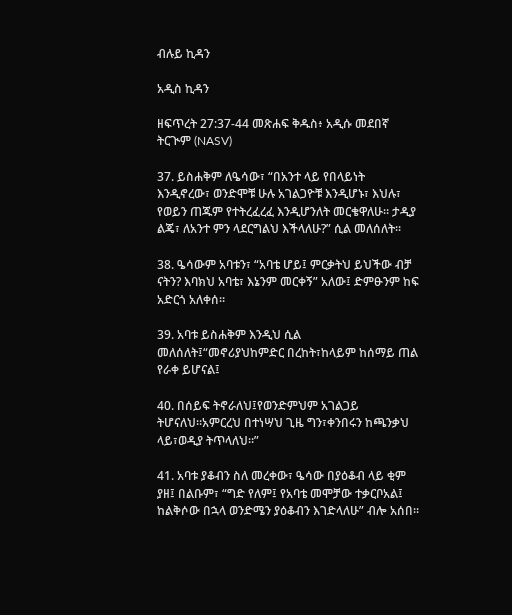ብሉይ ኪዳን

አዲስ ኪዳን

ዘፍጥረት 27:37-44 መጽሐፍ ቅዱስ፥ አዲሱ መደበኛ ትርጒም (NASV)

37. ይስሐቅም ለዔሳው፣ “በአንተ ላይ የበላይነት እንዲኖረው፣ ወንድሞቹ ሁሉ አገልጋዮቹ እንዲሆኑ፣ እህሉ፣ የወይን ጠጁም የተትረፈረፈ እንዲሆንለት መርቄዋለሁ። ታዲያ ልጄ፣ ለአንተ ምን ላደርግልህ እችላለሁ?” ሲል መለሰለት።

38. ዔሳውም አባቱን፣ “አባቴ ሆይ፤ ምርቃትህ ይህችው ብቻ ናትን? እባክህ አባቴ፣ እኔንም መርቀኝ” አለው፤ ድምፁንም ከፍ አድርጎ አለቀሰ።

39. አባቱ ይስሐቅም እንዲህ ሲል መለሰለት፤“መኖሪያህከምድር በረከት፣ከላይም ከሰማይ ጠል የራቀ ይሆናል፤

40. በሰይፍ ትኖራለህ፤የወንድምህም አገልጋይ ትሆናለህ።አምርረህ በተነሣህ ጊዜ ግን፣ቀንበሩን ከጫንቃህ ላይ፣ወዲያ ትጥላለህ።”

41. አባቱ ያቆብን ስለ መረቀው፣ ዔሳው በያዕቆብ ላይ ቂም ያዘ፤ በልቡም፣ “ግድ የለም፤ የአባቴ መሞቻው ተቃርቦአል፤ ከልቅሶው በኋላ ወንድሜን ያዕቆብን እገድላለሁ” ብሎ አሰበ።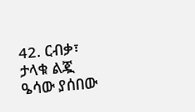42. ርብቃ፣ ታላቁ ልጇ ዔሳው ያሰበው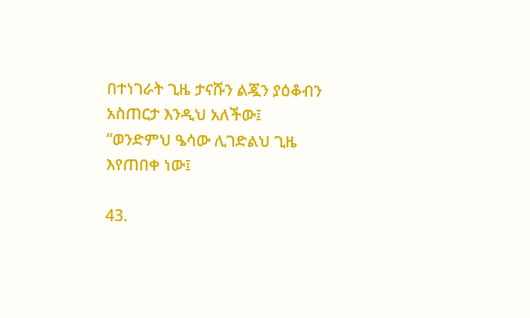በተነገራት ጊዜ ታናሹን ልጇን ያዕቆብን አስጠርታ እንዲህ አለችው፤ “ወንድምህ ዔሳው ሊገድልህ ጊዜ እየጠበቀ ነው፤

43.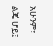አሁንም፣ ልጄ ሆይ፤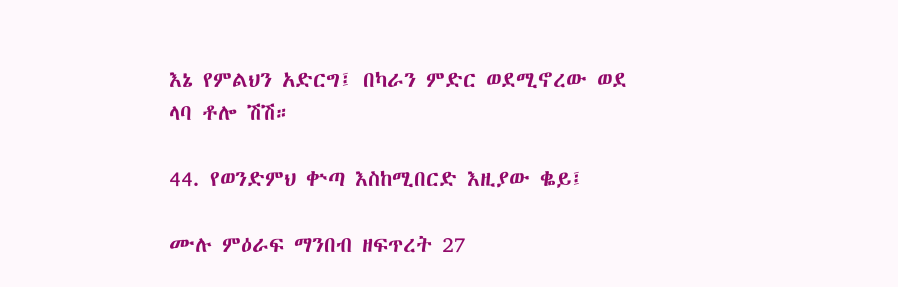እኔ የምልህን አድርግ፤ በካራን ምድር ወደሚኖረው ወደ ላባ ቶሎ ሽሽ።

44. የወንድምህ ቍጣ እስከሚበርድ እዚያው ቈይ፤

ሙሉ ምዕራፍ ማንበብ ዘፍጥረት 27